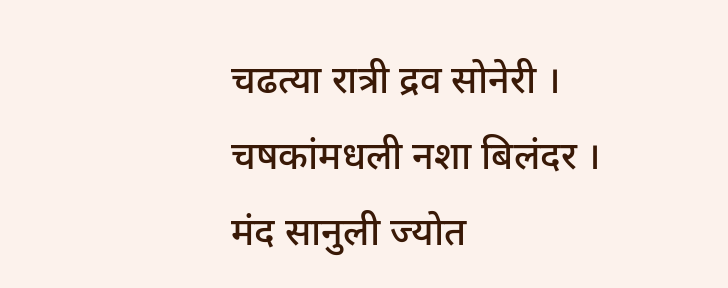चढत्या रात्री द्रव सोनेरी ।
चषकांमधली नशा बिलंदर ।
मंद सानुली ज्योत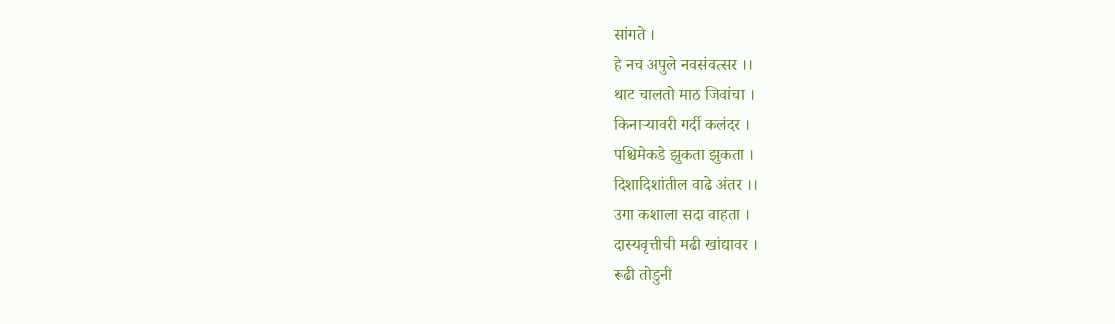सांगते ।
हे नच अपुले नवसंवत्सर ।।
थाट चालतो माठ जिवांचा ।
किनाऱ्यावरी गर्दी कलंदर ।
पश्चिमेकडे झुकता झुकता ।
दिशादिशांतील वाढे अंतर ।।
उगा कशाला सदा वाहता ।
दास्यवृत्तीची मढी खांद्यावर ।
रूढी तोडुनी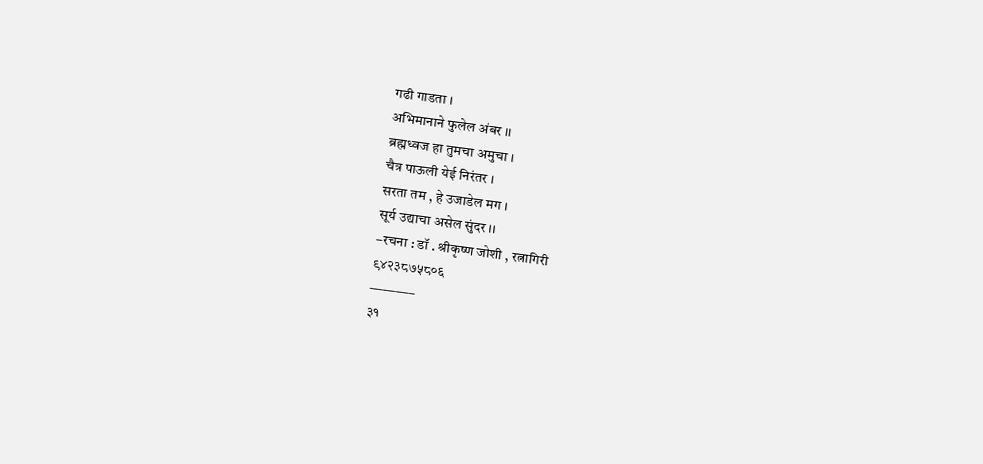गढी गाडता ।
अभिमानाने फुलेल अंबर ।।
ब्रह्मध्वज हा तुमचा अमुचा ।
चैत्र पाऊली येई निरंतर ।
सरता तम , हे उजाडेल मग ।
सूर्य उद्याचा असेल सुंदर ।।
–रचना : डॉ . श्रीकृष्ण जोशी , रत्नागिरी
९४२३८७५८०६
———–
३१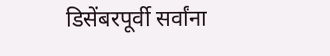डिसेंबरपूर्वी सर्वांना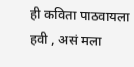ही कविता पाठवायला हवी , असं मला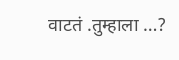वाटतं .तुम्हाला …?